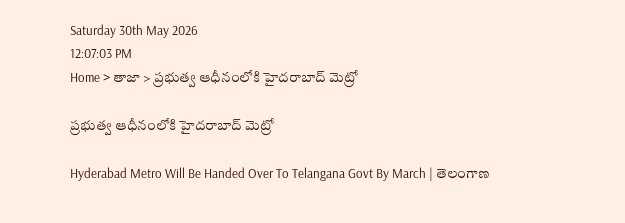Saturday 30th May 2026
12:07:03 PM
Home > తాజా > ప్రభుత్వ ఆధీనంలోకి హైదరాబాద్ మెట్రో

ప్రభుత్వ ఆధీనంలోకి హైదరాబాద్ మెట్రో

Hyderabad Metro Will Be Handed Over To Telangana Govt By March | తెలంగాణ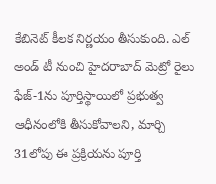కేబినెట్ కీలక నిర్ణయం తీసుకుంది. ఎల్ అండ్ టీ నుంచి హైదరాబాద్ మెట్రో రైలు ఫేజ్-1ను పూర్తిస్థాయిలో ప్రభుత్వ ఆధీనంలోకి తీసుకోవాలని, మార్చి 31లోపు ఈ ప్రక్రియను పూర్తి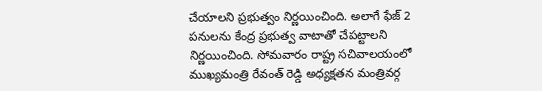చేయాలని ప్రభుత్వం నిర్ణయించింది. అలాగే ఫేజ్ 2 పనులను కేంద్ర ప్రభుత్వ వాటాతో చేపట్టాలని నిర్ణయించింది. సోమవారం రాష్ట్ర సచివాలయంలో ముఖ్యమంత్రి రేవంత్ రెడ్డి అధ్యక్షతన మంత్రివర్గ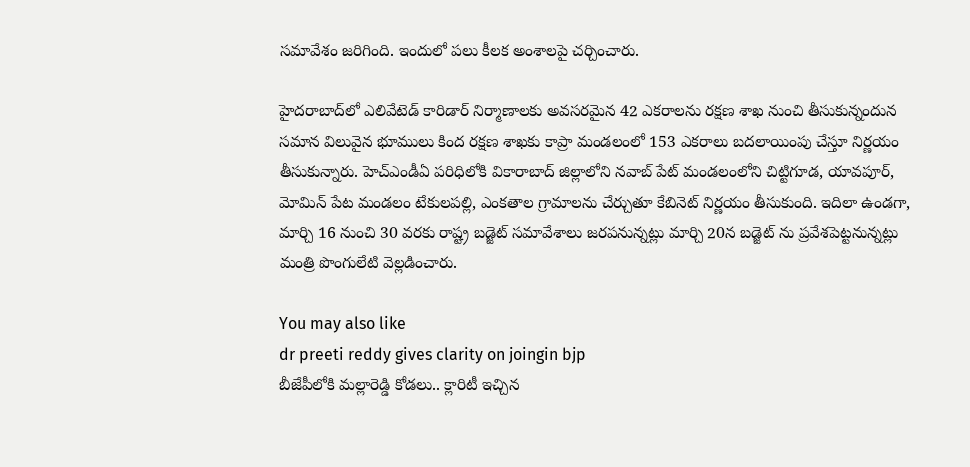సమావేశం జరిగింది. ఇందులో పలు కీలక అంశాలపై చర్చించారు.

హైద‌రాబాద్‌లో ఎలివేటెడ్ కారిడార్ నిర్మాణాల‌కు అవ‌స‌ర‌మైన 42 ఎక‌రాలను ర‌క్ష‌ణ శాఖ నుంచి తీసుకున్నందున స‌మాన విలువైన భూములు కింద ర‌క్ష‌ణ శాఖ‌కు కాప్రా మండ‌లంలో 153 ఎక‌రాలు బదలాయింపు చేస్తూ నిర్ణయం తీసుకున్నారు. హెచ్ఎండీఏ పరిధిలోకి వికారాబాద్ జిల్లాలోని నవాబ్ పేట్ మండలంలోని చిట్టిగూడ, యావపూర్, మోమిన్ పేట మండలం టేకులపల్లి, ఎంకతాల గ్రామాలను చేర్చుతూ కేబినెట్ నిర్ణయం తీసుకుంది. ఇదిలా ఉండగా, మార్చి 16 నుంచి 30 వరకు రాష్ట్ర బడ్జెట్ సమావేశాలు జరపనున్నట్లు మార్చి 20న బడ్జెట్ ను ప్రవేశపెట్టనున్నట్లు మంత్రి పొంగులేటి వెల్లడించారు.

You may also like
dr preeti reddy gives clarity on joingin bjp
బీజేపీలోకి మల్లారెడ్డి కోడలు.. క్లారిటీ ఇచ్చిన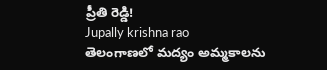ప్రీతి రెడ్డి!
Jupally krishna rao
తెలంగాణలో మ‌ద్యం అమ్మ‌కాల‌ను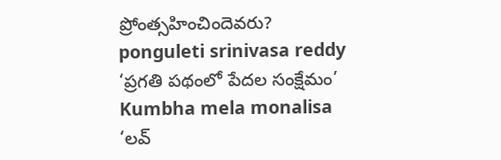ప్రోంత్స‌హించిందెవ‌రు?
ponguleti srinivasa reddy
‘ప్రగతి పథంలో పేదల సంక్షేమం’
Kumbha mela monalisa
‘లవ్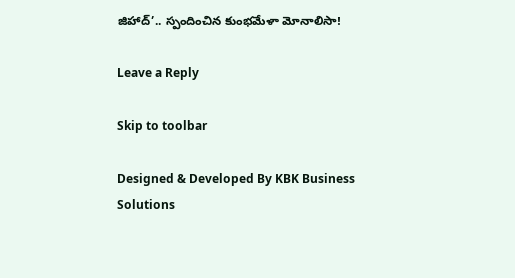జిహాద్’.. స్పందించిన కుంభమేళా మోనాలిసా!

Leave a Reply

Skip to toolbar

Designed & Developed By KBK Business Solutions